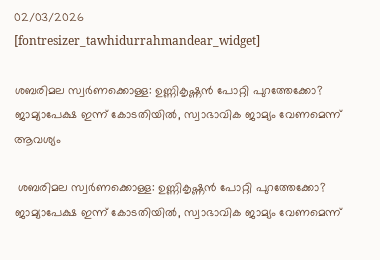02/03/2026
[fontresizer_tawhidurrahmandear_widget]

ശബരിമല സ്വർണക്കൊള്ള: ഉണ്ണികൃഷ്ണൻ പോറ്റി പുറത്തേക്കോ? ജാമ്യാപേക്ഷ ഇന്ന് കോടതിയിൽ, സ്വാഭാവിക ജാമ്യം വേണമെന്ന് ആവശ്യം

 ശബരിമല സ്വർണക്കൊള്ള: ഉണ്ണികൃഷ്ണൻ പോറ്റി പുറത്തേക്കോ? ജാമ്യാപേക്ഷ ഇന്ന് കോടതിയിൽ, സ്വാഭാവിക ജാമ്യം വേണമെന്ന്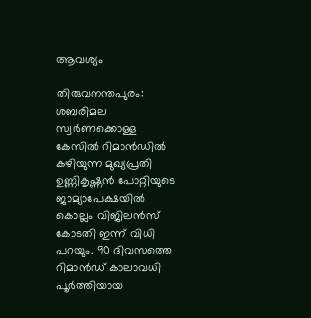ആവശ്യം

തിരുവനന്തപുരം: ശബരിമല സ്വർണക്കൊള്ള കേസിൽ റിമാൻഡിൽ കഴിയുന്ന മുഖ്യപ്രതി ഉണ്ണികൃഷ്ണൻ പോറ്റിയുടെ ജാമ്യാപേക്ഷയിൽ കൊല്ലം വിജിലൻസ് കോടതി ഇന്ന് വിധി പറയും. 90 ദിവസത്തെ റിമാൻഡ് കാലാവധി പൂർത്തിയായ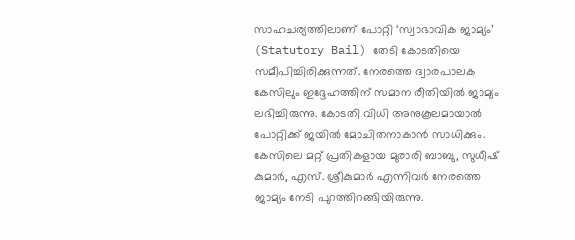സാഹചര്യത്തിലാണ് പോറ്റി ‘സ്വാഭാവിക ജാമ്യം’ (Statutory Bail) തേടി കോടതിയെ സമീപിച്ചിരിക്കുന്നത്. നേരത്തെ ദ്വാരപാലക കേസിലും ഇദ്ദേഹത്തിന് സമാന രീതിയിൽ ജാമ്യം ലഭിച്ചിരുന്നു. കോടതി വിധി അനുകൂലമായാൽ പോറ്റിക്ക് ജയിൽ മോചിതനാകാൻ സാധിക്കും. കേസിലെ മറ്റ് പ്രതികളായ മുരാരി ബാബു, സുധീഷ് കുമാർ, എസ്. ശ്രീകുമാർ എന്നിവർ നേരത്തെ ജാമ്യം നേടി പുറത്തിറങ്ങിയിരുന്നു.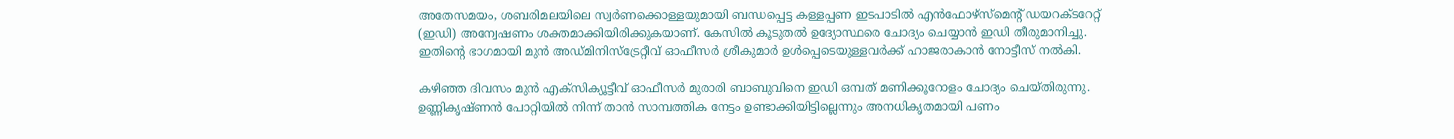അതേസമയം, ശബരിമലയിലെ സ്വർണക്കൊള്ളയുമായി ബന്ധപ്പെട്ട കള്ളപ്പണ ഇടപാടിൽ എൻഫോഴ്‌സ്‌മെന്റ് ഡയറക്ടറേറ്റ് (ഇഡി) അന്വേഷണം ശക്തമാക്കിയിരിക്കുകയാണ്. കേസിൽ കൂടുതൽ ഉദ്യോസ്ഥരെ ചോദ്യം ചെയ്യാൻ ഇഡി തീരുമാനിച്ചു. ഇതിന്റെ ഭാഗമായി മുൻ അഡ്മിനിസ്‌ട്രേറ്റീവ് ഓഫീസർ ശ്രീകുമാർ ഉൾപ്പെടെയുള്ളവർക്ക് ഹാജരാകാൻ നോട്ടീസ് നൽകി.

കഴിഞ്ഞ ദിവസം മുൻ എക്‌സിക്യൂട്ടീവ് ഓഫീസർ മുരാരി ബാബുവിനെ ഇഡി ഒമ്പത് മണിക്കൂറോളം ചോദ്യം ചെയ്തിരുന്നു. ഉണ്ണികൃഷ്ണൻ പോറ്റിയിൽ നിന്ന് താൻ സാമ്പത്തിക നേട്ടം ഉണ്ടാക്കിയിട്ടില്ലെന്നും അനധികൃതമായി പണം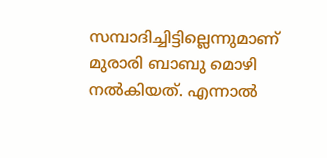സമ്പാദിച്ചിട്ടില്ലെന്നുമാണ് മുരാരി ബാബു മൊഴി നൽകിയത്. എന്നാൽ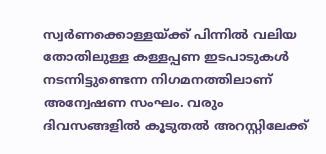സ്വർണക്കൊള്ളയ്ക്ക് പിന്നിൽ വലിയ തോതിലുള്ള കള്ളപ്പണ ഇടപാടുകൾ നടന്നിട്ടുണ്ടെന്ന നിഗമനത്തിലാണ് അന്വേഷണ സംഘം. വരും ദിവസങ്ങളിൽ കൂടുതൽ അറസ്റ്റിലേക്ക്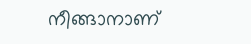നീങ്ങാനാണ്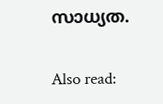സാധ്യത.

Also read: